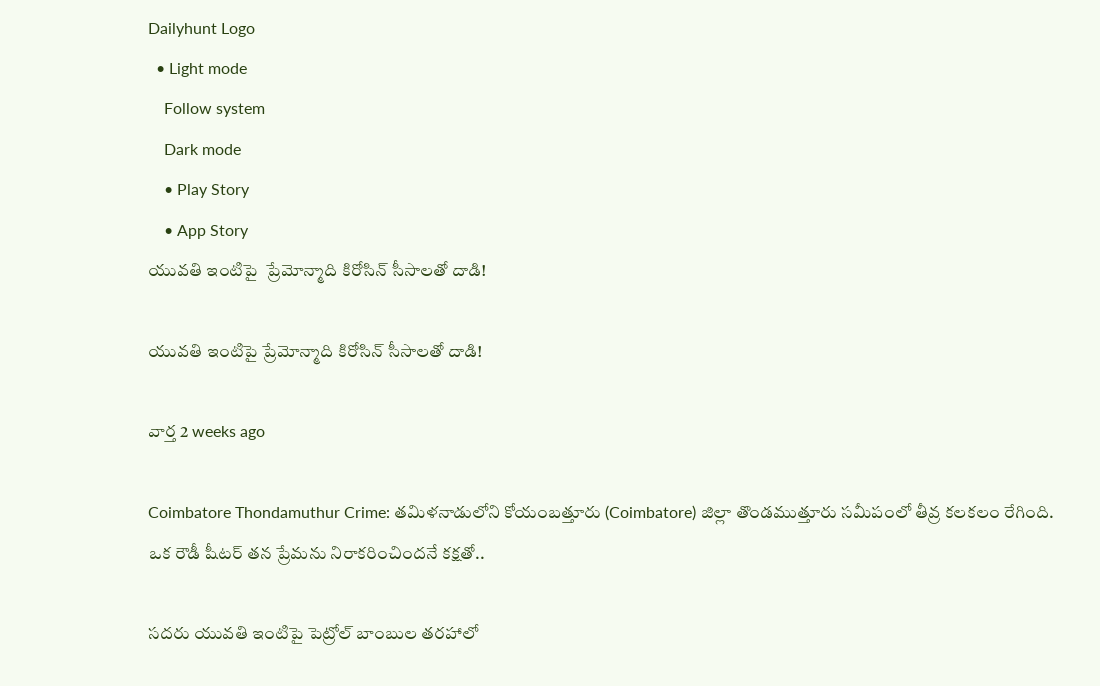Dailyhunt Logo
  • Light mode
    Follow system
    Dark mode
    • Play Story
    • App Story
యువతి ఇంటిపై  ప్రేమోన్మాది కిరోసిన్ సీసాలతో దాడి!

యువతి ఇంటిపై ప్రేమోన్మాది కిరోసిన్ సీసాలతో దాడి!

వార్త 2 weeks ago

Coimbatore Thondamuthur Crime: తమిళనాడులోని కోయంబత్తూరు (Coimbatore) జిల్లా తొండముత్తూరు సమీపంలో తీవ్ర కలకలం రేగింది. ఒక రౌడీ షీటర్ తన ప్రేమను నిరాకరించిందనే కక్షతో..

సదరు యువతి ఇంటిపై పెట్రోల్ బాంబుల తరహాలో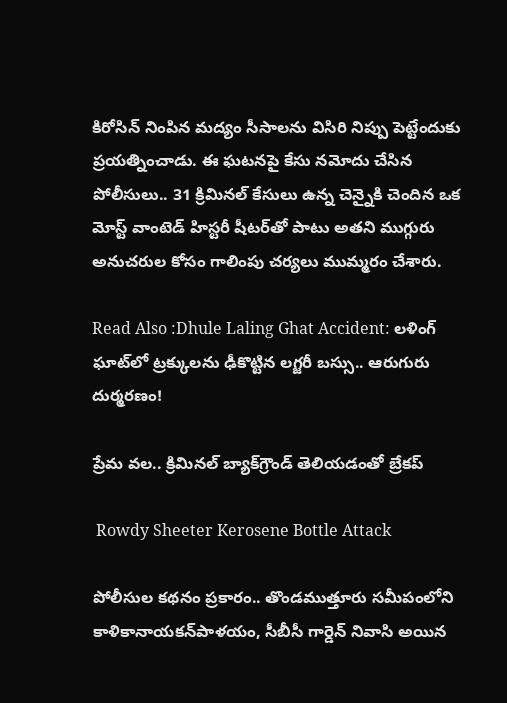కిరోసిన్ నింపిన మద్యం సీసాలను విసిరి నిప్పు పెట్టేందుకు ప్రయత్నించాడు. ఈ ఘటనపై కేసు నమోదు చేసిన పోలీసులు.. 31 క్రిమినల్ కేసులు ఉన్న చెన్నైకి చెందిన ఒక మోస్ట్ వాంటెడ్ హిస్టరీ షీటర్‌తో పాటు అతని ముగ్గురు అనుచరుల కోసం గాలింపు చర్యలు ముమ్మరం చేశారు.

Read Also :Dhule Laling Ghat Accident: లళింగ్ ఘాట్‌లో ట్రక్కులను ఢీకొట్టిన లగ్జరీ బస్సు.. ఆరుగురు దుర్మరణం!

ప్రేమ వల.. క్రిమినల్ బ్యాక్‌గ్రౌండ్ తెలియడంతో బ్రేకప్

 Rowdy Sheeter Kerosene Bottle Attack

పోలీసుల కథనం ప్రకారం.. తొండముత్తూరు సమీపంలోని కాళికానాయకన్‌పాళయం, సీబీసీ గార్డెన్ నివాసి అయిన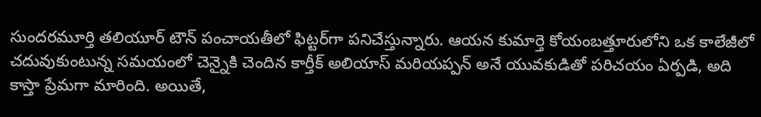సుందరమూర్తి తలియూర్ టౌన్ పంచాయతీలో ఫిట్టర్‌గా పనిచేస్తున్నారు. ఆయన కుమార్తె కోయంబత్తూరులోని ఒక కాలేజీలో చదువుకుంటున్న సమయంలో చెన్నైకి చెందిన కార్తీక్ అలియాస్ మరియప్పన్ అనే యువకుడితో పరిచయం ఏర్పడి, అది కాస్తా ప్రేమగా మారింది. అయితే,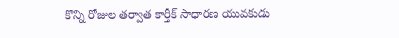కొన్ని రోజుల తర్వాత కార్తీక్ సాధారణ యువకుడు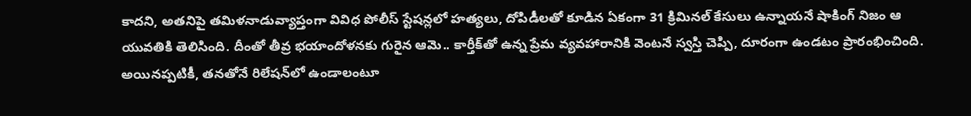కాదని, అతనిపై తమిళనాడువ్యాప్తంగా వివిధ పోలీస్ స్టేషన్లలో హత్యలు, దోపిడీలతో కూడిన ఏకంగా 31 క్రిమినల్ కేసులు ఉన్నాయనే షాకింగ్ నిజం ఆ యువతికి తెలిసింది. దీంతో తీవ్ర భయాందోళనకు గురైన ఆమె.. కార్తీక్‌తో ఉన్న ప్రేమ వ్యవహారానికి వెంటనే స్వస్తి చెప్పి, దూరంగా ఉండటం ప్రారంభించింది. అయినప్పటికీ, తనతోనే రిలేషన్‌లో ఉండాలంటూ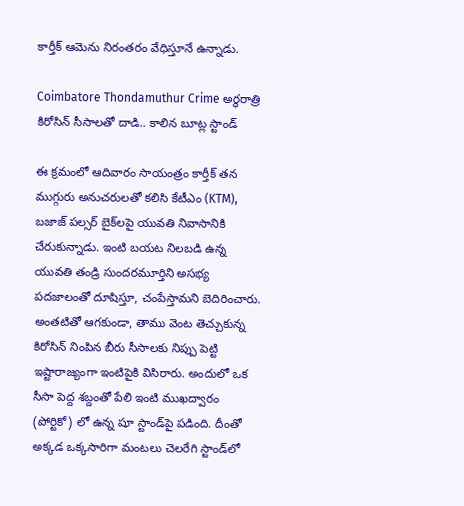కార్తీక్ ఆమెను నిరంతరం వేధిస్తూనే ఉన్నాడు.

Coimbatore Thondamuthur Crime అర్ధరాత్రి కిరోసిన్ సీసాలతో దాడి.. కాలిన బూట్ల స్టాండ్

ఈ క్రమంలో ఆదివారం సాయంత్రం కార్తీక్ తన ముగ్గురు అనుచరులతో కలిసి కేటీఎం (KTM), బజాజ్ పల్సర్ బైక్‌లపై యువతి నివాసానికి చేరుకున్నాడు. ఇంటి బయట నిలబడి ఉన్న యువతి తండ్రి సుందరమూర్తిని అసభ్య పదజాలంతో దూషిస్తూ, చంపేస్తామని బెదిరించారు. అంతటితో ఆగకుండా, తాము వెంట తెచ్చుకున్న కిరోసిన్ నింపిన బీరు సీసాలకు నిప్పు పెట్టి ఇష్టారాజ్యంగా ఇంటిపైకి విసిరారు. అందులో ఒక సీసా పెద్ద శబ్దంతో పేలి ఇంటి ముఖద్వారం (పోర్టికో) లో ఉన్న షూ స్టాండ్‌పై పడింది. దీంతో అక్కడ ఒక్కసారిగా మంటలు చెలరేగి స్టాండ్‌లో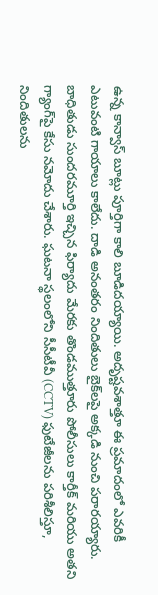ఉన్న కాన్వాస్ బూట్లు పూర్తిగా కాలి బూడిదయ్యాయి. అదృష్టవశాత్తూ ఈ ప్రమాదంలో ఎవరికీ ఎటువంటి గాయాలు కాలేదు. దాడి అనంతరం నిందితులు బైక్‌లపై అక్కడి నుంచి పరారయ్యారు. బాధితుడు సుందరమూర్తి ఇచ్చిన ఫిర్యాదు మేరకు తొండముత్తూరు పోలీసులు కార్తీక్ మరియు అతని గ్యాంగ్‌పై కేసు నమోదు చేశారు. ఘటనా స్థలంలోని సీసీటీవీ (CCTV) ఫుటేజీలను పరిశీలిస్తూ, నిందితులను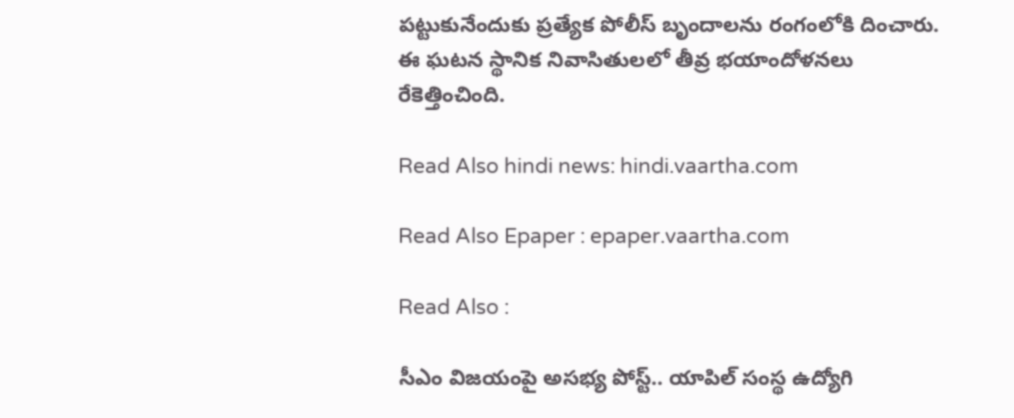పట్టుకునేందుకు ప్రత్యేక పోలీస్ బృందాలను రంగంలోకి దించారు. ఈ ఘటన స్థానిక నివాసితులలో తీవ్ర భయాందోళనలు రేకెత్తించింది.

Read Also hindi news: hindi.vaartha.com

Read Also Epaper : epaper.vaartha.com

Read Also :

సీఎం విజయంపై అసభ్య పోస్ట్.. యాపిల్ సంస్థ ఉద్యోగి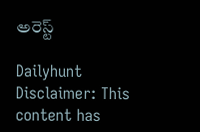అరెస్ట్

Dailyhunt
Disclaimer: This content has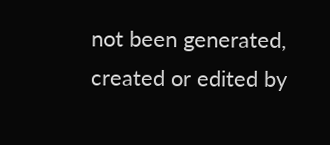not been generated, created or edited by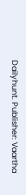Dailyhunt. Publisher: Vaartha